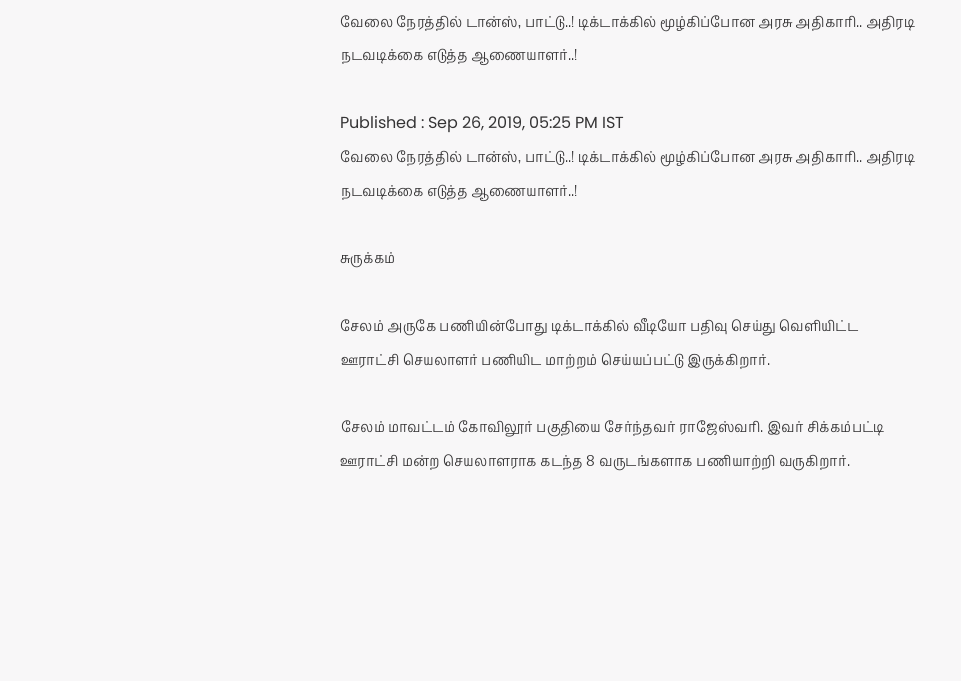வேலை நேரத்தில் டான்ஸ், பாட்டு..! டிக்டாக்கில் மூழ்கிப்போன அரசு அதிகாரி.. அதிரடி நடவடிக்கை எடுத்த ஆணையாளர்..!

Published : Sep 26, 2019, 05:25 PM IST
வேலை நேரத்தில் டான்ஸ், பாட்டு..! டிக்டாக்கில் மூழ்கிப்போன அரசு அதிகாரி.. அதிரடி நடவடிக்கை எடுத்த ஆணையாளர்..!

சுருக்கம்

சேலம் அருகே பணியின்போது டிக்டாக்கில் வீடியோ பதிவு செய்து வெளியிட்ட ஊராட்சி செயலாளர் பணியிட மாற்றம் செய்யப்பட்டு இருக்கிறார்.

சேலம் மாவட்டம் கோவிலூர் பகுதியை சேர்ந்தவர் ராஜேஸ்வரி. இவர் சிக்கம்பட்டி ஊராட்சி மன்ற செயலாளராக கடந்த 8 வருடங்களாக பணியாற்றி வருகிறார்.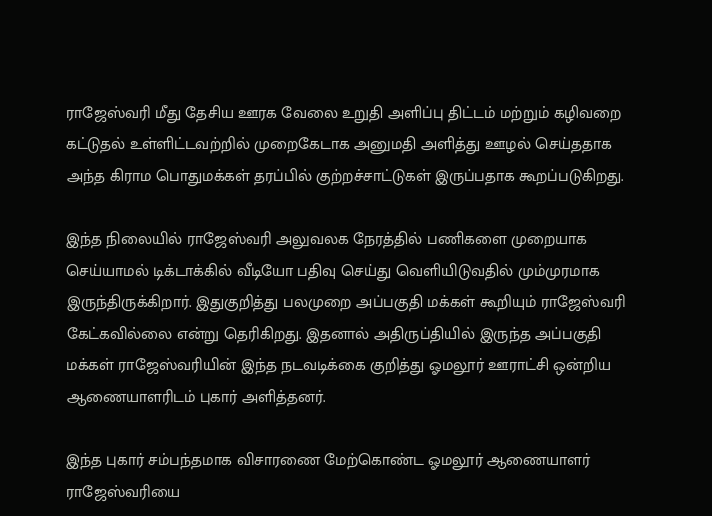ராஜேஸ்வரி மீது தேசிய ஊரக வேலை உறுதி அளிப்பு திட்டம் மற்றும் கழிவறை கட்டுதல் உள்ளிட்டவற்றில் முறைகேடாக அனுமதி அளித்து ஊழல் செய்ததாக அந்த கிராம பொதுமக்கள் தரப்பில் குற்றச்சாட்டுகள் இருப்பதாக கூறப்படுகிறது.

இந்த நிலையில் ராஜேஸ்வரி அலுவலக நேரத்தில் பணிகளை முறையாக செய்யாமல் டிக்டாக்கில் வீடியோ பதிவு செய்து வெளியிடுவதில் மும்முரமாக இருந்திருக்கிறார். இதுகுறித்து பலமுறை அப்பகுதி மக்கள் கூறியும் ராஜேஸ்வரி கேட்கவில்லை என்று தெரிகிறது. இதனால் அதிருப்தியில் இருந்த அப்பகுதி மக்கள் ராஜேஸ்வரியின் இந்த நடவடிக்கை குறித்து ஓமலூர் ஊராட்சி ஒன்றிய ஆணையாளரிடம் புகார் அளித்தனர்.

இந்த புகார் சம்பந்தமாக விசாரணை மேற்கொண்ட ஓமலூர் ஆணையாளர் ராஜேஸ்வரியை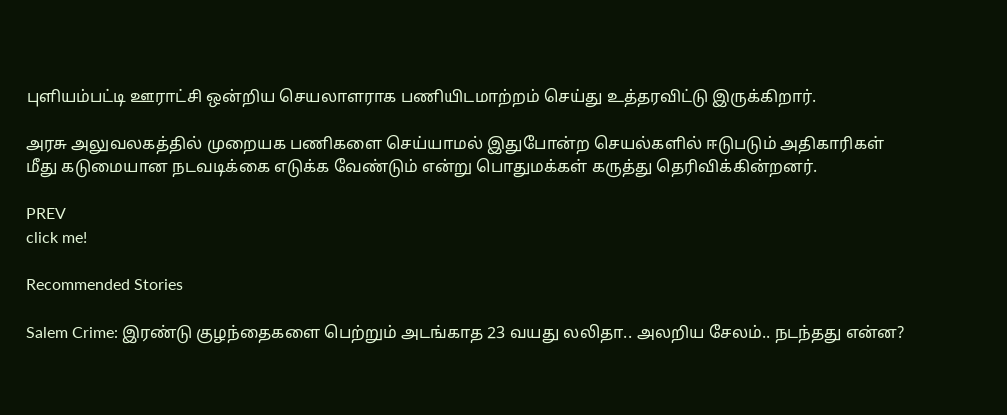புளியம்பட்டி ஊராட்சி ஒன்றிய செயலாளராக பணியிடமாற்றம் செய்து உத்தரவிட்டு இருக்கிறார்.

அரசு அலுவலகத்தில் முறையக பணிகளை செய்யாமல் இதுபோன்ற செயல்களில் ஈடுபடும் அதிகாரிகள் மீது கடுமையான நடவடிக்கை எடுக்க வேண்டும் என்று பொதுமக்கள் கருத்து தெரிவிக்கின்றனர்.

PREV
click me!

Recommended Stories

Salem Crime: இரண்டு குழந்தைகளை பெற்றும் அடங்காத 23 வயது லலிதா.. அலறிய சேலம்.. நடந்தது என்ன?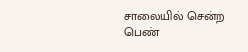சாலையில் சென்ற பெண்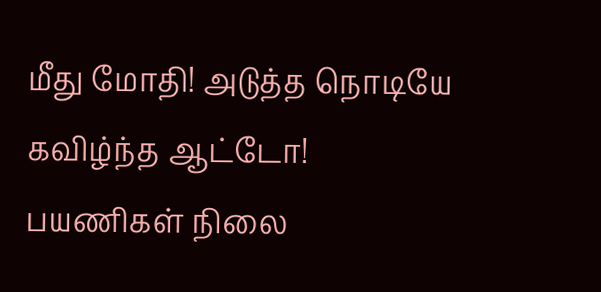மீது மோதி! அடுத்த நொடியே கவிழ்ந்த ஆட்டோ! பயணிகள் நிலை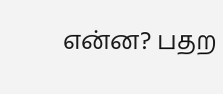என்ன? பதற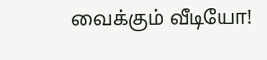வைக்கும் வீடியோ!